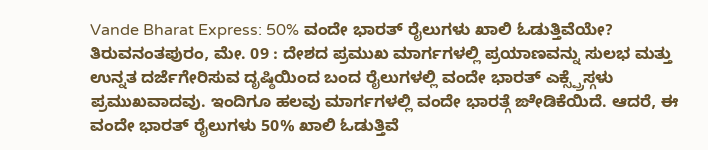Vande Bharat Express: 50% ವಂದೇ ಭಾರತ್ ರೈಲುಗಳು ಖಾಲಿ ಓಡುತ್ತಿವೆಯೇ?
ತಿರುವನಂತಪುರಂ, ಮೇ. 09 : ದೇಶದ ಪ್ರಮುಖ ಮಾರ್ಗಗಳಲ್ಲಿ ಪ್ರಯಾಣವನ್ನು ಸುಲಭ ಮತ್ತು ಉನ್ನತ ದರ್ಜೆಗೇರಿಸುವ ದೃಷ್ಠಿಯಿಂದ ಬಂದ ರೈಲುಗಳಲ್ಲಿ ವಂದೇ ಭಾರತ್ ಎಕ್ಸ್ಪ್ರೆಸ್ಗಳು ಪ್ರಮುಖವಾದವು. ಇಂದಿಗೂ ಹಲವು ಮಾರ್ಗಗಳಲ್ಲಿ ವಂದೇ ಭಾರತ್ಗೆ ಙೇಡಿಕೆಯಿದೆ. ಆದರೆ, ಈ ವಂದೇ ಭಾರತ್ ರೈಲುಗಳು 50% ಖಾಲಿ ಓಡುತ್ತಿವೆ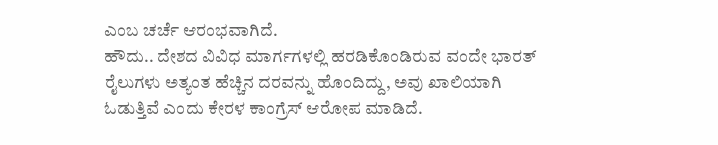ಎಂಬ ಚರ್ಚೆ ಆರಂಭವಾಗಿದೆ.
ಹೌದು.. ದೇಶದ ವಿವಿಧ ಮಾರ್ಗಗಳಲ್ಲಿ ಹರಡಿಕೊಂಡಿರುವ ವಂದೇ ಭಾರತ್ ರೈಲುಗಳು ಅತ್ಯಂತ ಹೆಚ್ಚಿನ ದರವನ್ನು ಹೊಂದಿದ್ದು, ಅವು ಖಾಲಿಯಾಗಿ ಓಡುತ್ತಿವೆ ಎಂದು ಕೇರಳ ಕಾಂಗ್ರೆಸ್ ಆರೋಪ ಮಾಡಿದೆ.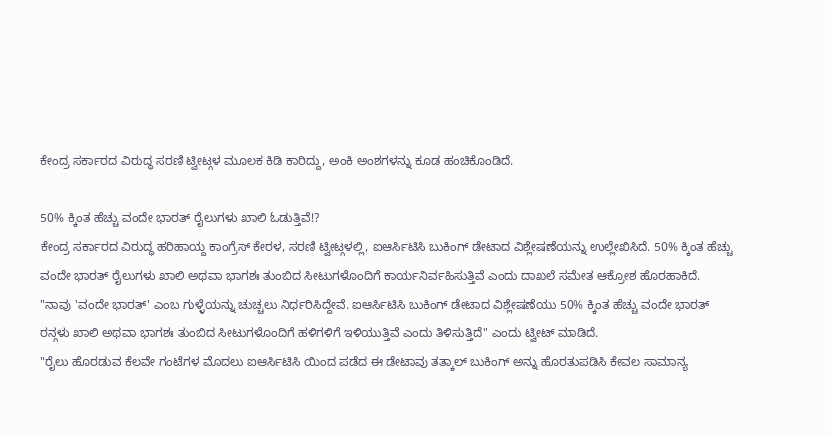ಕೇಂದ್ರ ಸರ್ಕಾರದ ವಿರುದ್ಧ ಸರಣಿ ಟ್ವೀಟ್ಗಳ ಮೂಲಕ ಕಿಡಿ ಕಾರಿದ್ದು, ಅಂಕಿ ಅಂಶಗಳನ್ನು ಕೂಡ ಹಂಚಿಕೊಂಡಿದೆ.

50% ಕ್ಕಿಂತ ಹೆಚ್ಚು ವಂದೇ ಭಾರತ್ ರೈಲುಗಳು ಖಾಲಿ ಓಡುತ್ತಿವೆ!?
ಕೇಂದ್ರ ಸರ್ಕಾರದ ವಿರುದ್ಧ ಹರಿಹಾಯ್ದ ಕಾಂಗ್ರೆಸ್ ಕೇರಳ, ಸರಣಿ ಟ್ವೀಟ್ಗಳಲ್ಲಿ, ಐಆರ್ಸಿಟಿಸಿ ಬುಕಿಂಗ್ ಡೇಟಾದ ವಿಶ್ಲೇಷಣೆಯನ್ನು ಉಲ್ಲೇಖಿಸಿದೆ. 50% ಕ್ಕಿಂತ ಹೆಚ್ಚು ವಂದೇ ಭಾರತ್ ರೈಲುಗಳು ಖಾಲಿ ಅಥವಾ ಭಾಗಶಃ ತುಂಬಿದ ಸೀಟುಗಳೊಂದಿಗೆ ಕಾರ್ಯನಿರ್ವಹಿಸುತ್ತಿವೆ ಎಂದು ದಾಖಲೆ ಸಮೇತ ಆಕ್ರೋಶ ಹೊರಹಾಕಿದೆ.
"ನಾವು 'ವಂದೇ ಭಾರತ್' ಎಂಬ ಗುಳ್ಳೆಯನ್ನು ಚುಚ್ಚಲು ನಿರ್ಧರಿಸಿದ್ದೇವೆ. ಐಆರ್ಸಿಟಿಸಿ ಬುಕಿಂಗ್ ಡೇಟಾದ ವಿಶ್ಲೇಷಣೆಯು 50% ಕ್ಕಿಂತ ಹೆಚ್ಚು ವಂದೇ ಭಾರತ್ ರನ್ಗಳು ಖಾಲಿ ಅಥವಾ ಭಾಗಶಃ ತುಂಬಿದ ಸೀಟುಗಳೊಂದಿಗೆ ಹಳಿಗಳಿಗೆ ಇಳಿಯುತ್ತಿವೆ ಎಂದು ತಿಳಿಸುತ್ತಿದೆ" ಎಂದು ಟ್ವೀಟ್ ಮಾಡಿದೆ.
"ರೈಲು ಹೊರಡುವ ಕೆಲವೇ ಗಂಟೆಗಳ ಮೊದಲು ಐಆರ್ಸಿಟಿಸಿ ಯಿಂದ ಪಡೆದ ಈ ಡೇಟಾವು ತತ್ಕಾಲ್ ಬುಕಿಂಗ್ ಅನ್ನು ಹೊರತುಪಡಿಸಿ ಕೇವಲ ಸಾಮಾನ್ಯ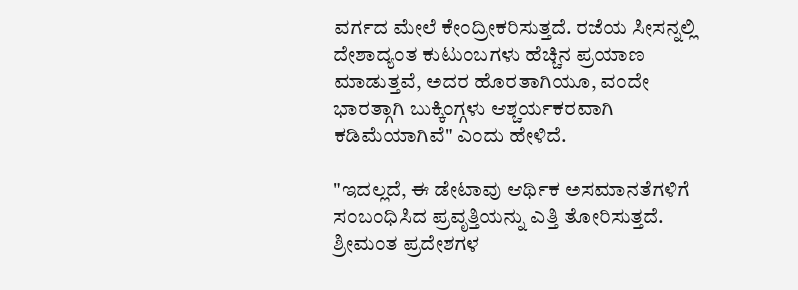ವರ್ಗದ ಮೇಲೆ ಕೇಂದ್ರೀಕರಿಸುತ್ತದೆ. ರಜೆಯ ಸೀಸನ್ನಲ್ಲಿ ದೇಶಾದ್ಯಂತ ಕುಟುಂಬಗಳು ಹೆಚ್ಚಿನ ಪ್ರಯಾಣ ಮಾಡುತ್ತವೆ, ಅದರ ಹೊರತಾಗಿಯೂ, ವಂದೇ ಭಾರತ್ಗಾಗಿ ಬುಕ್ಕಿಂಗ್ಗಳು ಆಶ್ಚರ್ಯಕರವಾಗಿ ಕಡಿಮೆಯಾಗಿವೆ" ಎಂದು ಹೇಳಿದೆ.

"ಇದಲ್ಲದೆ, ಈ ಡೇಟಾವು ಆರ್ಥಿಕ ಅಸಮಾನತೆಗಳಿಗೆ ಸಂಬಂಧಿಸಿದ ಪ್ರವೃತ್ತಿಯನ್ನು ಎತ್ತಿ ತೋರಿಸುತ್ತದೆ. ಶ್ರೀಮಂತ ಪ್ರದೇಶಗಳ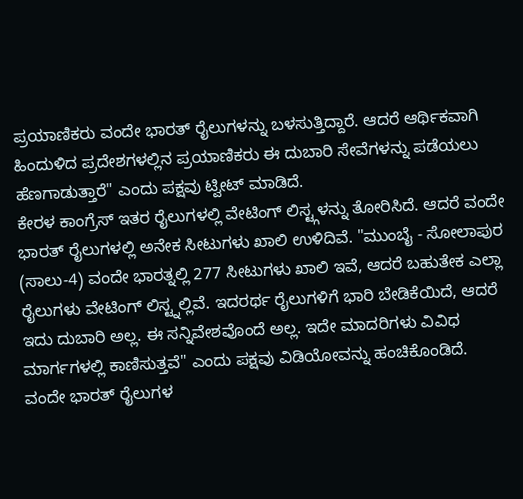ಪ್ರಯಾಣಿಕರು ವಂದೇ ಭಾರತ್ ರೈಲುಗಳನ್ನು ಬಳಸುತ್ತಿದ್ದಾರೆ. ಆದರೆ ಆರ್ಥಿಕವಾಗಿ ಹಿಂದುಳಿದ ಪ್ರದೇಶಗಳಲ್ಲಿನ ಪ್ರಯಾಣಿಕರು ಈ ದುಬಾರಿ ಸೇವೆಗಳನ್ನು ಪಡೆಯಲು ಹೆಣಗಾಡುತ್ತಾರೆ" ಎಂದು ಪಕ್ಷವು ಟ್ವೀಟ್ ಮಾಡಿದೆ.
ಕೇರಳ ಕಾಂಗ್ರೆಸ್ ಇತರ ರೈಲುಗಳಲ್ಲಿ ವೇಟಿಂಗ್ ಲಿಸ್ಟ್ಗಳನ್ನು ತೋರಿಸಿದೆ. ಆದರೆ ವಂದೇ ಭಾರತ್ ರೈಲುಗಳಲ್ಲಿ ಅನೇಕ ಸೀಟುಗಳು ಖಾಲಿ ಉಳಿದಿವೆ. "ಮುಂಬೈ - ಸೋಲಾಪುರ (ಸಾಲು-4) ವಂದೇ ಭಾರತ್ನಲ್ಲಿ 277 ಸೀಟುಗಳು ಖಾಲಿ ಇವೆ, ಆದರೆ ಬಹುತೇಕ ಎಲ್ಲಾ ರೈಲುಗಳು ವೇಟಿಂಗ್ ಲಿಸ್ಟ್ನಲ್ಲಿವೆ. ಇದರರ್ಥ ರೈಲುಗಳಿಗೆ ಭಾರಿ ಬೇಡಿಕೆಯಿದೆ, ಆದರೆ ಇದು ದುಬಾರಿ ಅಲ್ಲ. ಈ ಸನ್ನಿವೇಶವೊಂದೆ ಅಲ್ಲ. ಇದೇ ಮಾದರಿಗಳು ವಿವಿಧ ಮಾರ್ಗಗಳಲ್ಲಿ ಕಾಣಿಸುತ್ತವೆ" ಎಂದು ಪಕ್ಷವು ವಿಡಿಯೋವನ್ನು ಹಂಚಿಕೊಂಡಿದೆ.
ವಂದೇ ಭಾರತ್ ರೈಲುಗಳ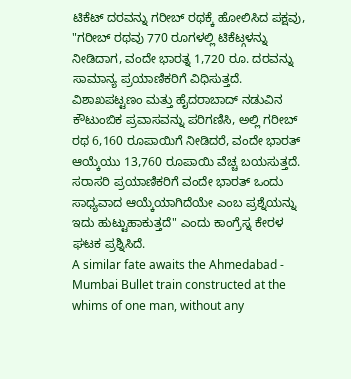ಟಿಕೆಟ್ ದರವನ್ನು ಗರೀಬ್ ರಥಕ್ಕೆ ಹೋಲಿಸಿದ ಪಕ್ಷವು, "ಗರೀಬ್ ರಥವು 770 ರೂಗಳಲ್ಲಿ ಟಿಕೆಟ್ಗಳನ್ನು ನೀಡಿದಾಗ, ವಂದೇ ಭಾರತ್ನ 1,720 ರೂ. ದರವನ್ನು ಸಾಮಾನ್ಯ ಪ್ರಯಾಣಿಕರಿಗೆ ವಿಧಿಸುತ್ತದೆ. ವಿಶಾಖಪಟ್ಟಣಂ ಮತ್ತು ಹೈದರಾಬಾದ್ ನಡುವಿನ ಕೌಟುಂಬಿಕ ಪ್ರವಾಸವನ್ನು ಪರಿಗಣಿಸಿ, ಅಲ್ಲಿ ಗರೀಬ್ ರಥ 6,160 ರೂಪಾಯಿಗೆ ನೀಡಿದರೆ, ವಂದೇ ಭಾರತ್ ಆಯ್ಕೆಯು 13,760 ರೂಪಾಯಿ ವೆಚ್ಚ ಬಯಸುತ್ತದೆ. ಸರಾಸರಿ ಪ್ರಯಾಣಿಕರಿಗೆ ವಂದೇ ಭಾರತ್ ಒಂದು ಸಾಧ್ಯವಾದ ಆಯ್ಕೆಯಾಗಿದೆಯೇ ಎಂಬ ಪ್ರಶ್ನೆಯನ್ನು ಇದು ಹುಟ್ಟುಹಾಕುತ್ತದೆ" ಎಂದು ಕಾಂಗ್ರೆಸ್ನ ಕೇರಳ ಘಟಕ ಪ್ರಶ್ನಿಸಿದೆ.
A similar fate awaits the Ahmedabad - Mumbai Bullet train constructed at the whims of one man, without any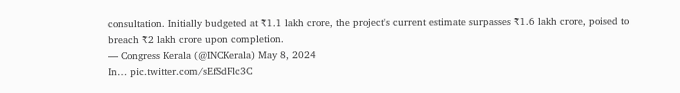consultation. Initially budgeted at ₹1.1 lakh crore, the project's current estimate surpasses ₹1.6 lakh crore, poised to breach ₹2 lakh crore upon completion.
— Congress Kerala (@INCKerala) May 8, 2024
In… pic.twitter.com/sEfSdFlc3C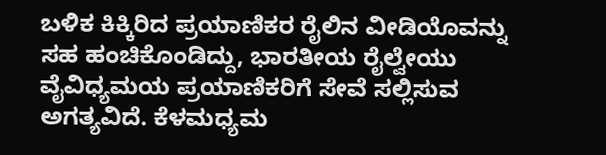ಬಳಿಕ ಕಿಕ್ಕಿರಿದ ಪ್ರಯಾಣಿಕರ ರೈಲಿನ ವೀಡಿಯೊವನ್ನು ಸಹ ಹಂಚಿಕೊಂಡಿದ್ದು, ಭಾರತೀಯ ರೈಲ್ವೇಯು ವೈವಿಧ್ಯಮಯ ಪ್ರಯಾಣಿಕರಿಗೆ ಸೇವೆ ಸಲ್ಲಿಸುವ ಅಗತ್ಯವಿದೆ. ಕೆಳಮಧ್ಯಮ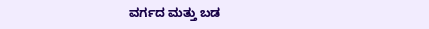ವರ್ಗದ ಮತ್ತು ಬಡ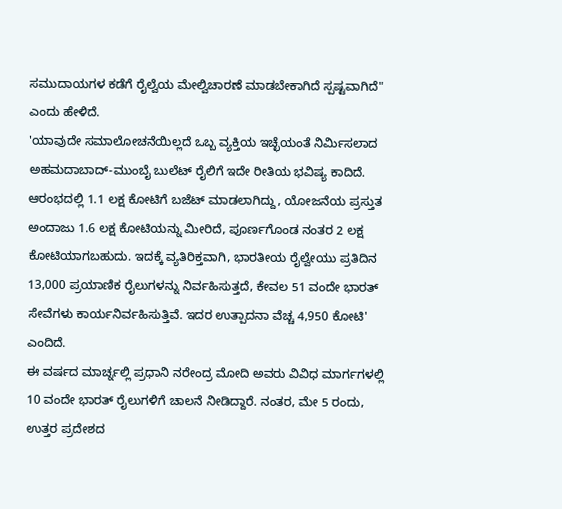ಸಮುದಾಯಗಳ ಕಡೆಗೆ ರೈಲ್ವೆಯ ಮೇಲ್ವಿಚಾರಣೆ ಮಾಡಬೇಕಾಗಿದೆ ಸ್ಪಷ್ಟವಾಗಿದೆ" ಎಂದು ಹೇಳಿದೆ.
'ಯಾವುದೇ ಸಮಾಲೋಚನೆಯಿಲ್ಲದೆ ಒಬ್ಬ ವ್ಯಕ್ತಿಯ ಇಚ್ಛೆಯಂತೆ ನಿರ್ಮಿಸಲಾದ ಅಹಮದಾಬಾದ್-ಮುಂಬೈ ಬುಲೆಟ್ ರೈಲಿಗೆ ಇದೇ ರೀತಿಯ ಭವಿಷ್ಯ ಕಾದಿದೆ. ಆರಂಭದಲ್ಲಿ 1.1 ಲಕ್ಷ ಕೋಟಿಗೆ ಬಜೆಟ್ ಮಾಡಲಾಗಿದ್ದು, ಯೋಜನೆಯ ಪ್ರಸ್ತುತ ಅಂದಾಜು 1.6 ಲಕ್ಷ ಕೋಟಿಯನ್ನು ಮೀರಿದೆ, ಪೂರ್ಣಗೊಂಡ ನಂತರ 2 ಲಕ್ಷ ಕೋಟಿಯಾಗಬಹುದು. ಇದಕ್ಕೆ ವ್ಯತಿರಿಕ್ತವಾಗಿ, ಭಾರತೀಯ ರೈಲ್ವೇಯು ಪ್ರತಿದಿನ 13,000 ಪ್ರಯಾಣಿಕ ರೈಲುಗಳನ್ನು ನಿರ್ವಹಿಸುತ್ತದೆ, ಕೇವಲ 51 ವಂದೇ ಭಾರತ್ ಸೇವೆಗಳು ಕಾರ್ಯನಿರ್ವಹಿಸುತ್ತಿವೆ. ಇದರ ಉತ್ಪಾದನಾ ವೆಚ್ಚ 4,950 ಕೋಟಿ' ಎಂದಿದೆ.
ಈ ವರ್ಷದ ಮಾರ್ಚ್ನಲ್ಲಿ ಪ್ರಧಾನಿ ನರೇಂದ್ರ ಮೋದಿ ಅವರು ವಿವಿಧ ಮಾರ್ಗಗಳಲ್ಲಿ 10 ವಂದೇ ಭಾರತ್ ರೈಲುಗಳಿಗೆ ಚಾಲನೆ ನೀಡಿದ್ದಾರೆ. ನಂತರ, ಮೇ 5 ರಂದು, ಉತ್ತರ ಪ್ರದೇಶದ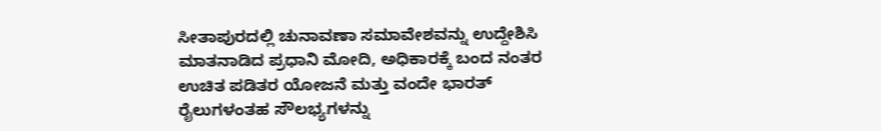ಸೀತಾಪುರದಲ್ಲಿ ಚುನಾವಣಾ ಸಮಾವೇಶವನ್ನು ಉದ್ದೇಶಿಸಿ ಮಾತನಾಡಿದ ಪ್ರಧಾನಿ ಮೋದಿ, ಅಧಿಕಾರಕ್ಕೆ ಬಂದ ನಂತರ ಉಚಿತ ಪಡಿತರ ಯೋಜನೆ ಮತ್ತು ವಂದೇ ಭಾರತ್ ರೈಲುಗಳಂತಹ ಸೌಲಭ್ಯಗಳನ್ನು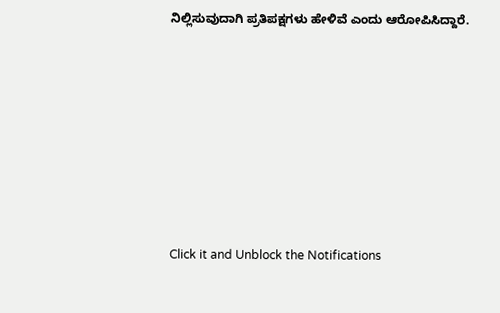ನಿಲ್ಲಿಸುವುದಾಗಿ ಪ್ರತಿಪಕ್ಷಗಳು ಹೇಳಿವೆ ಎಂದು ಆರೋಪಿಸಿದ್ದಾರೆ.












Click it and Unblock the Notifications